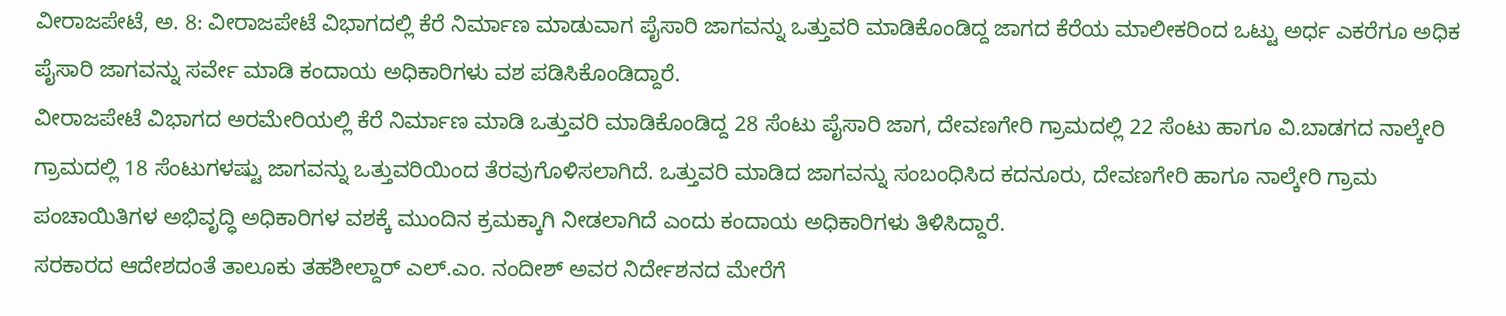ವೀರಾಜಪೇಟೆ, ಅ. 8: ವೀರಾಜಪೇಟೆ ವಿಭಾಗದಲ್ಲಿ ಕೆರೆ ನಿರ್ಮಾಣ ಮಾಡುವಾಗ ಪೈಸಾರಿ ಜಾಗವನ್ನು ಒತ್ತುವರಿ ಮಾಡಿಕೊಂಡಿದ್ದ ಜಾಗದ ಕೆರೆಯ ಮಾಲೀಕರಿಂದ ಒಟ್ಟು ಅರ್ಧ ಎಕರೆಗೂ ಅಧಿಕ ಪೈಸಾರಿ ಜಾಗವನ್ನು ಸರ್ವೇ ಮಾಡಿ ಕಂದಾಯ ಅಧಿಕಾರಿಗಳು ವಶ ಪಡಿಸಿಕೊಂಡಿದ್ದಾರೆ.
ವೀರಾಜಪೇಟೆ ವಿಭಾಗದ ಅರಮೇರಿಯಲ್ಲಿ ಕೆರೆ ನಿರ್ಮಾಣ ಮಾಡಿ ಒತ್ತುವರಿ ಮಾಡಿಕೊಂಡಿದ್ದ 28 ಸೆಂಟು ಪೈಸಾರಿ ಜಾಗ, ದೇವಣಗೇರಿ ಗ್ರಾಮದಲ್ಲಿ 22 ಸೆಂಟು ಹಾಗೂ ವಿ.ಬಾಡಗದ ನಾಲ್ಕೇರಿ ಗ್ರಾಮದಲ್ಲಿ 18 ಸೆಂಟುಗಳಷ್ಟು ಜಾಗವನ್ನು ಒತ್ತುವರಿಯಿಂದ ತೆರವುಗೊಳಿಸಲಾಗಿದೆ. ಒತ್ತುವರಿ ಮಾಡಿದ ಜಾಗವನ್ನು ಸಂಬಂಧಿಸಿದ ಕದನೂರು, ದೇವಣಗೇರಿ ಹಾಗೂ ನಾಲ್ಕೇರಿ ಗ್ರಾಮ ಪಂಚಾಯಿತಿಗಳ ಅಭಿವೃದ್ಧಿ ಅಧಿಕಾರಿಗಳ ವಶಕ್ಕೆ ಮುಂದಿನ ಕ್ರಮಕ್ಕಾಗಿ ನೀಡಲಾಗಿದೆ ಎಂದು ಕಂದಾಯ ಅಧಿಕಾರಿಗಳು ತಿಳಿಸಿದ್ದಾರೆ.
ಸರಕಾರದ ಆದೇಶದಂತೆ ತಾಲೂಕು ತಹಶೀಲ್ದಾರ್ ಎಲ್.ಎಂ. ನಂದೀಶ್ ಅವರ ನಿರ್ದೇಶನದ ಮೇರೆಗೆ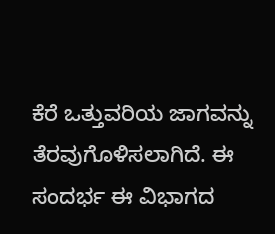ಕೆರೆ ಒತ್ತುವರಿಯ ಜಾಗವನ್ನು ತೆರವುಗೊಳಿಸಲಾಗಿದೆ. ಈ ಸಂದರ್ಭ ಈ ವಿಭಾಗದ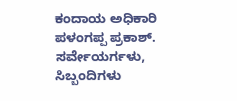ಕಂದಾಯ ಅಧಿಕಾರಿ ಪಳಂಗಪ್ಪ ಪ್ರಕಾಶ್. ಸರ್ವೇಯರ್ಗಳು, ಸಿಬ್ಬಂದಿಗಳು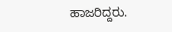ಹಾಜರಿದ್ದರು.